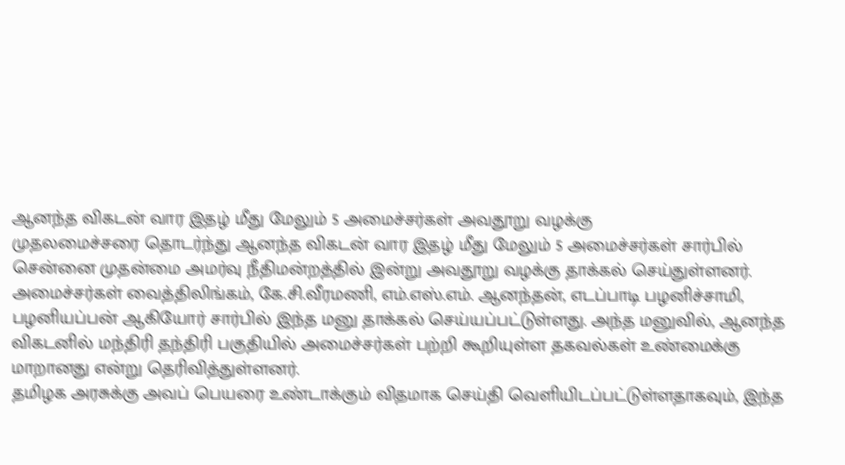ஆனந்த விகடன் வார இதழ் மீது மேலும் 5 அமைச்சர்கள் அவதூறு வழக்கு
முதலமைச்சரை தொடர்ந்து ஆனந்த விகடன் வார இதழ் மீது மேலும் 5 அமைச்சர்கள் சார்பில் சென்னை முதன்மை அமர்வு நீதிமன்றத்தில் இன்று அவதூறு வழக்கு தாக்கல் செய்துள்ளனர்.
அமைச்சர்கள் வைத்திலிங்கம், கே.சி.வீரமணி, எம்.எஸ்.எம். ஆனந்தன், எடப்பாடி பழனிச்சாமி, பழனியப்பன் ஆகியோர் சார்பில் இந்த மனு தாக்கல் செய்யப்பட்டுள்ளது. அந்த மனுவில், ஆனந்த விகடனில் மந்திரி தந்திரி பகுதியில் அமைச்சர்கள் பற்றி கூறியுள்ள தகவல்கள் உண்மைக்கு மாறானது என்று தெரிவித்துள்ளனர்.
தமிழக அரசுக்கு அவப் பெயரை உண்டாக்கும் விதமாக செய்தி வெளியிடப்பட்டுள்ளதாகவும், இந்த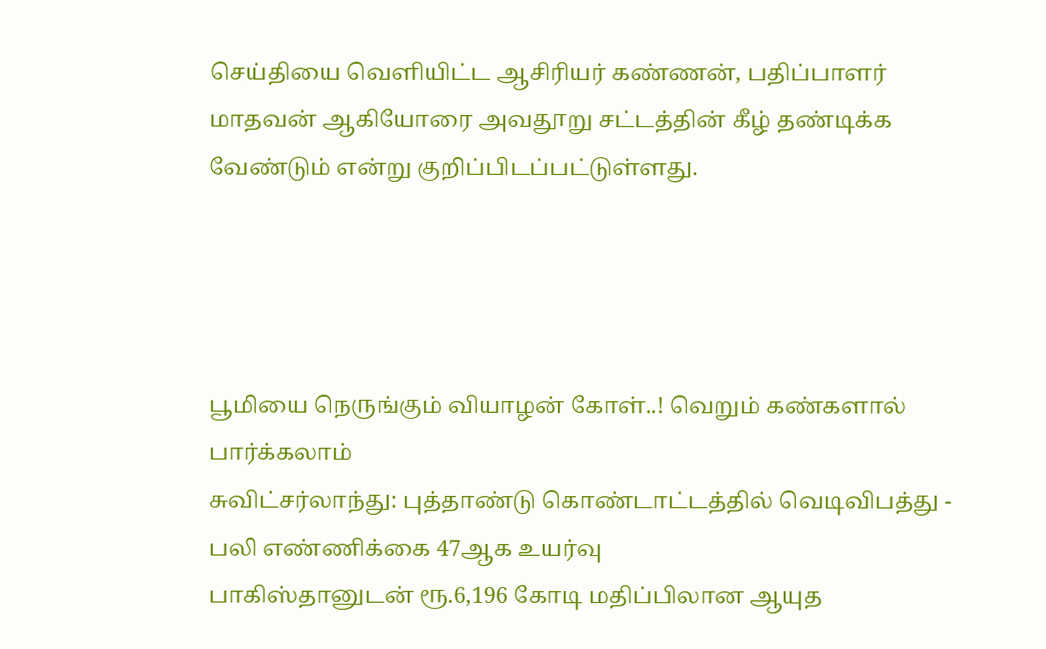செய்தியை வெளியிட்ட ஆசிரியர் கண்ணன், பதிப்பாளர் மாதவன் ஆகியோரை அவதூறு சட்டத்தின் கீழ் தண்டிக்க வேண்டும் என்று குறிப்பிடப்பட்டுள்ளது.




பூமியை நெருங்கும் வியாழன் கோள்..! வெறும் கண்களால் பார்க்கலாம்
சுவிட்சர்லாந்து: புத்தாண்டு கொண்டாட்டத்தில் வெடிவிபத்து - பலி எண்ணிக்கை 47ஆக உயர்வு
பாகிஸ்தானுடன் ரூ.6,196 கோடி மதிப்பிலான ஆயுத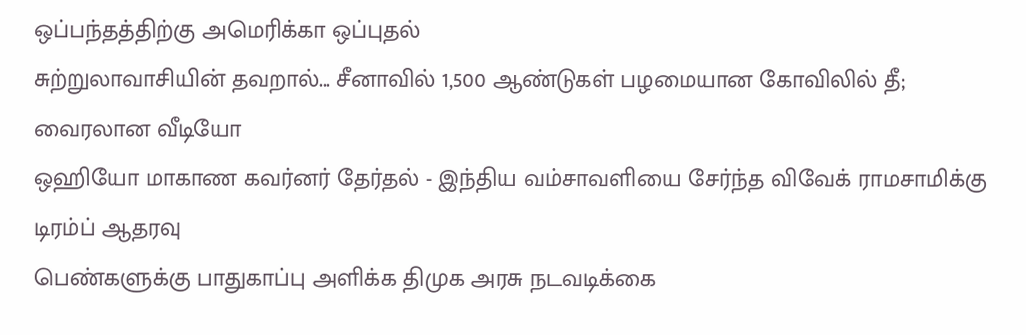ஒப்பந்தத்திற்கு அமெரிக்கா ஒப்புதல்
சுற்றுலாவாசியின் தவறால்... சீனாவில் 1,500 ஆண்டுகள் பழமையான கோவிலில் தீ; வைரலான வீடியோ
ஒஹியோ மாகாண கவர்னர் தேர்தல் - இந்திய வம்சாவளியை சேர்ந்த விவேக் ராமசாமிக்கு டிரம்ப் ஆதரவு
பெண்களுக்கு பாதுகாப்பு அளிக்க திமுக அரசு நடவடிக்கை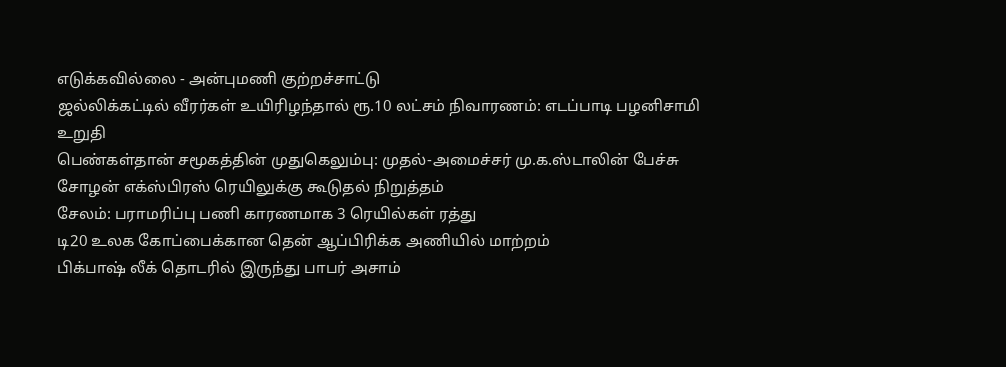எடுக்கவில்லை - அன்புமணி குற்றச்சாட்டு
ஜல்லிக்கட்டில் வீரர்கள் உயிரிழந்தால் ரூ.10 லட்சம் நிவாரணம்: எடப்பாடி பழனிசாமி உறுதி
பெண்கள்தான் சமூகத்தின் முதுகெலும்பு: முதல்-அமைச்சர் மு.க.ஸ்டாலின் பேச்சு
சோழன் எக்ஸ்பிரஸ் ரெயிலுக்கு கூடுதல் நிறுத்தம்
சேலம்: பராமரிப்பு பணி காரணமாக 3 ரெயில்கள் ரத்து
டி20 உலக கோப்பைக்கான தென் ஆப்பிரிக்க அணியில் மாற்றம்
பிக்பாஷ் லீக் தொடரில் இருந்து பாபர் அசாம்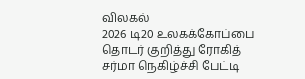விலகல்
2026 டி20 உலகக்கோப்பை தொடர் குறித்து ரோகித் சர்மா நெகிழ்ச்சி பேட்டி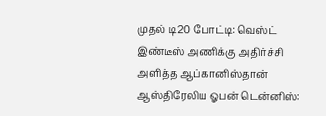முதல் டி20 போட்டி: வெஸ்ட் இண்டீஸ் அணிக்கு அதிர்ச்சி அளித்த ஆப்கானிஸ்தான்
ஆஸ்திரேலிய ஓபன் டென்னிஸ்: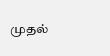முதல்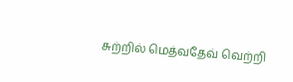சுற்றில் மெத்வதேவ் வெற்றி